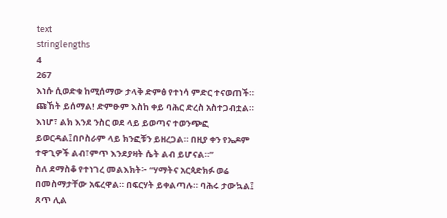text
stringlengths
4
267
እነሱ ሲወድቁ ከሚሰማው ታላቅ ድምፅ የተነሳ ምድር ተናወጠች። ጩኸት ይሰማል! ድምፁም እስከ ቀይ ባሕር ድረስ አስተጋብቷል።
እነሆ፣ ልክ እንደ ንስር ወደ ላይ ይወጣና ተወንጭፎ ይወርዳል፤በቦስራም ላይ ክንፎቹን ይዘረጋል። በዚያ ቀን የኤዶም ተዋጊዎች ልብ፣ምጥ እንደያዛት ሴት ልብ ይሆናል።”
ስለ ደማስቆ የተነገረ መልእክት፦ “ሃማትና አርጳድክፉ ወሬ በመስማታቸው አፍረዋል። በፍርሃት ይቀልጣሉ። ባሕሩ ታውኳል፤ ጸጥ ሊል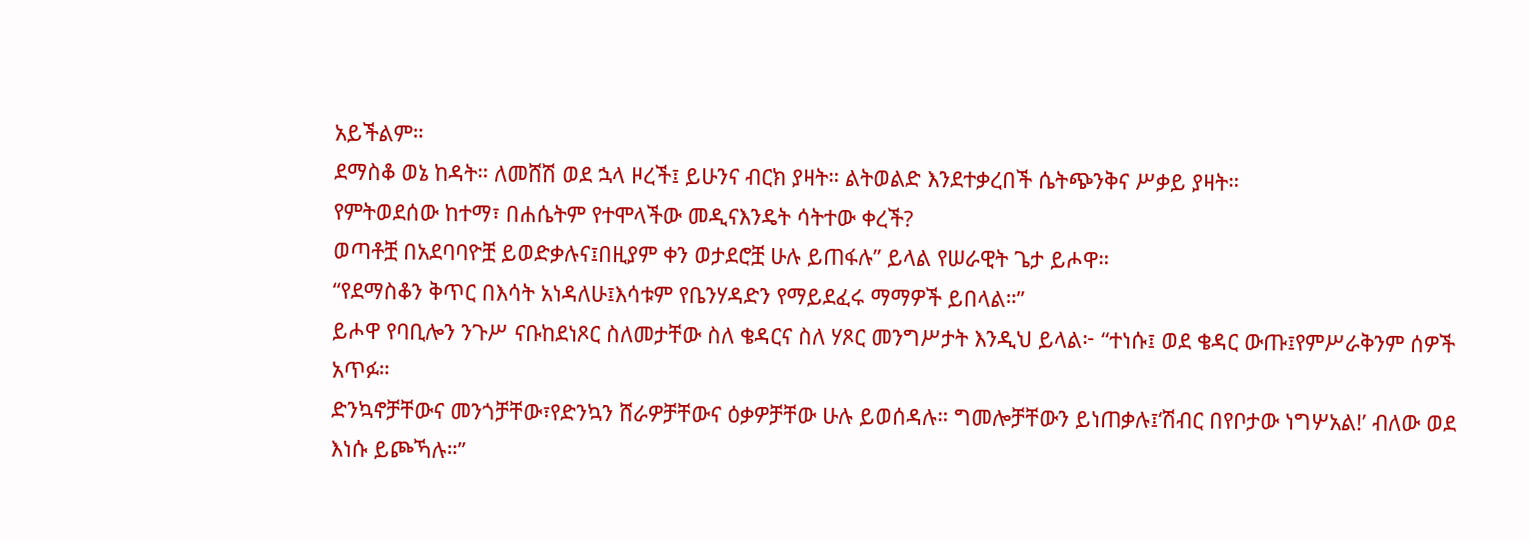አይችልም።
ደማስቆ ወኔ ከዳት። ለመሸሽ ወደ ኋላ ዞረች፤ ይሁንና ብርክ ያዛት። ልትወልድ እንደተቃረበች ሴትጭንቅና ሥቃይ ያዛት።
የምትወደሰው ከተማ፣ በሐሴትም የተሞላችው መዲናእንዴት ሳትተው ቀረች?
ወጣቶቿ በአደባባዮቿ ይወድቃሉና፤በዚያም ቀን ወታደሮቿ ሁሉ ይጠፋሉ” ይላል የሠራዊት ጌታ ይሖዋ።
“የደማስቆን ቅጥር በእሳት አነዳለሁ፤እሳቱም የቤንሃዳድን የማይደፈሩ ማማዎች ይበላል።”
ይሖዋ የባቢሎን ንጉሥ ናቡከደነጾር ስለመታቸው ስለ ቄዳርና ስለ ሃጾር መንግሥታት እንዲህ ይላል፦ “ተነሱ፤ ወደ ቄዳር ውጡ፤የምሥራቅንም ሰዎች አጥፉ።
ድንኳኖቻቸውና መንጎቻቸው፣የድንኳን ሸራዎቻቸውና ዕቃዎቻቸው ሁሉ ይወሰዳሉ። ግመሎቻቸውን ይነጠቃሉ፤‘ሽብር በየቦታው ነግሦአል!’ ብለው ወደ እነሱ ይጮኻሉ።”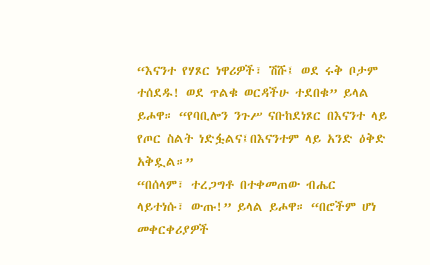“እናንተ የሃጾር ነዋሪዎች፣ ሽሹ፤ ወደ ሩቅ ቦታም ተሰደዱ! ወደ ጥልቁ ወርዳችሁ ተደበቁ” ይላል ይሖዋ። “የባቢሎን ንጉሥ ናቡከደነጾር በእናንተ ላይ የጦር ስልት ነድፏልና፤በእናንተም ላይ አንድ ዕቅድ አቅዷል።”
“በሰላም፣ ተረጋግቶ በተቀመጠው ብሔር ላይተነሱ፣ ውጡ!” ይላል ይሖዋ። “በሮችም ሆነ መቀርቀሪያዎች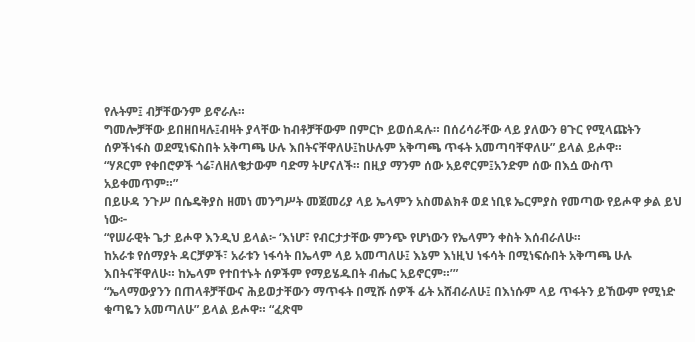የሉትም፤ ብቻቸውንም ይኖራሉ።
ግመሎቻቸው ይበዘበዛሉ፤ብዛት ያላቸው ከብቶቻቸውም በምርኮ ይወሰዳሉ። በሰሪሳራቸው ላይ ያለውን ፀጉር የሚላጩትን ሰዎችነፋስ ወደሚነፍስበት አቅጣጫ ሁሉ እበትናቸዋለሁ፤ከሁሉም አቅጣጫ ጥፋት አመጣባቸዋለሁ” ይላል ይሖዋ።
“ሃጾርም የቀበሮዎች ጎሬ፣ለዘለቄታውም ባድማ ትሆናለች። በዚያ ማንም ሰው አይኖርም፤አንድም ሰው በእሷ ውስጥ አይቀመጥም።”
በይሁዳ ንጉሥ በሴዴቅያስ ዘመነ መንግሥት መጀመሪያ ላይ ኤላምን አስመልክቶ ወደ ነቢዩ ኤርምያስ የመጣው የይሖዋ ቃል ይህ ነው፦
“የሠራዊት ጌታ ይሖዋ እንዲህ ይላል፦ ‘እነሆ፣ የብርታታቸው ምንጭ የሆነውን የኤላምን ቀስት እሰብራለሁ።
ከአራቱ የሰማያት ዳርቻዎች፣ አራቱን ነፋሳት በኤላም ላይ አመጣለሁ፤ እኔም እነዚህ ነፋሳት በሚነፍሱበት አቅጣጫ ሁሉ እበትናቸዋለሁ። ከኤላም የተበተኑት ሰዎችም የማይሄዱበት ብሔር አይኖርም።’”
“ኤላማውያንን በጠላቶቻቸውና ሕይወታቸውን ማጥፋት በሚሹ ሰዎች ፊት አሸብራለሁ፤ በእነሱም ላይ ጥፋትን ይኸውም የሚነድ ቁጣዬን አመጣለሁ” ይላል ይሖዋ። “ፈጽሞ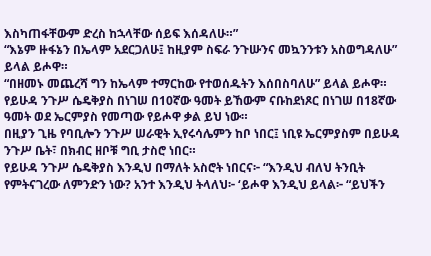እስካጠፋቸውም ድረስ ከኋላቸው ሰይፍ እሰዳለሁ።”
“እኔም ዙፋኔን በኤላም አደርጋለሁ፤ ከዚያም ስፍራ ንጉሡንና መኳንንቱን አስወግዳለሁ” ይላል ይሖዋ።
“በዘመኑ መጨረሻ ግን ከኤላም ተማርከው የተወሰዱትን እሰበስባለሁ” ይላል ይሖዋ።
የይሁዳ ንጉሥ ሴዴቅያስ በነገሠ በ10ኛው ዓመት ይኸውም ናቡከደነጾር በነገሠ በ18ኛው ዓመት ወደ ኤርምያስ የመጣው የይሖዋ ቃል ይህ ነው።
በዚያን ጊዜ የባቢሎን ንጉሥ ሠራዊት ኢየሩሳሌምን ከቦ ነበር፤ ነቢዩ ኤርምያስም በይሁዳ ንጉሥ ቤት፣ በክብር ዘቦቹ ግቢ ታስሮ ነበር።
የይሁዳ ንጉሥ ሴዴቅያስ እንዲህ በማለት አስሮት ነበርና፦ “እንዲህ ብለህ ትንቢት የምትናገረው ለምንድን ነው? አንተ እንዲህ ትላለህ፦ ‘ይሖዋ እንዲህ ይላል፦ “ይህችን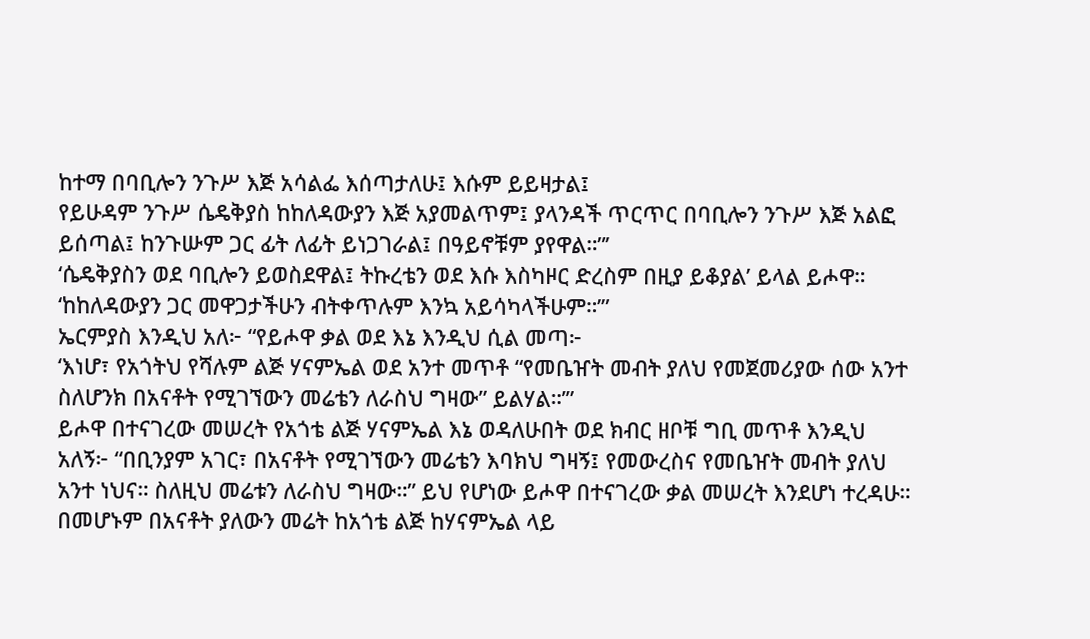ከተማ በባቢሎን ንጉሥ እጅ አሳልፌ እሰጣታለሁ፤ እሱም ይይዛታል፤
የይሁዳም ንጉሥ ሴዴቅያስ ከከለዳውያን እጅ አያመልጥም፤ ያላንዳች ጥርጥር በባቢሎን ንጉሥ እጅ አልፎ ይሰጣል፤ ከንጉሡም ጋር ፊት ለፊት ይነጋገራል፤ በዓይኖቹም ያየዋል።”’
‘ሴዴቅያስን ወደ ባቢሎን ይወስደዋል፤ ትኩረቴን ወደ እሱ እስካዞር ድረስም በዚያ ይቆያል’ ይላል ይሖዋ። ‘ከከለዳውያን ጋር መዋጋታችሁን ብትቀጥሉም እንኳ አይሳካላችሁም።’”
ኤርምያስ እንዲህ አለ፦ “የይሖዋ ቃል ወደ እኔ እንዲህ ሲል መጣ፦
‘እነሆ፣ የአጎትህ የሻሉም ልጅ ሃናምኤል ወደ አንተ መጥቶ “የመቤዠት መብት ያለህ የመጀመሪያው ሰው አንተ ስለሆንክ በአናቶት የሚገኘውን መሬቴን ለራስህ ግዛው” ይልሃል።’”
ይሖዋ በተናገረው መሠረት የአጎቴ ልጅ ሃናምኤል እኔ ወዳለሁበት ወደ ክብር ዘቦቹ ግቢ መጥቶ እንዲህ አለኝ፦ “በቢንያም አገር፣ በአናቶት የሚገኘውን መሬቴን እባክህ ግዛኝ፤ የመውረስና የመቤዠት መብት ያለህ አንተ ነህና። ስለዚህ መሬቱን ለራስህ ግዛው።” ይህ የሆነው ይሖዋ በተናገረው ቃል መሠረት እንደሆነ ተረዳሁ።
በመሆኑም በአናቶት ያለውን መሬት ከአጎቴ ልጅ ከሃናምኤል ላይ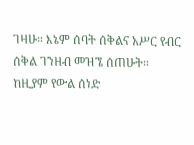ገዛሁ። እኔም ሰባት ሰቅልና አሥር የብር ሰቅል ገንዘብ መዝኜ ሰጠሁት።
ከዚያም የውል ሰነድ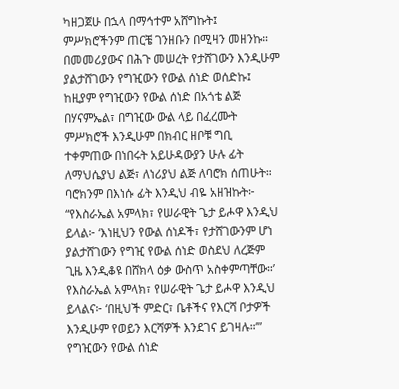ካዘጋጀሁ በኋላ በማኅተም አሸግኩት፤ ምሥክሮችንም ጠርቼ ገንዘቡን በሚዛን መዘንኩ።
በመመሪያውና በሕጉ መሠረት የታሸገውን እንዲሁም ያልታሸገውን የግዢውን የውል ሰነድ ወሰድኩ፤
ከዚያም የግዢውን የውል ሰነድ በአጎቴ ልጅ በሃናምኤል፣ በግዢው ውል ላይ በፈረሙት ምሥክሮች እንዲሁም በክብር ዘቦቹ ግቢ ተቀምጠው በነበሩት አይሁዳውያን ሁሉ ፊት ለማህሴያህ ልጅ፣ ለነሪያህ ልጅ ለባሮክ ሰጠሁት።
ባሮክንም በእነሱ ፊት እንዲህ ብዬ አዘዝኩት፦
“የእስራኤል አምላክ፣ የሠራዊት ጌታ ይሖዋ እንዲህ ይላል፦ ‘እነዚህን የውል ሰነዶች፣ የታሸገውንም ሆነ ያልታሸገውን የግዢ የውል ሰነድ ወስደህ ለረጅም ጊዜ እንዲቆዩ በሸክላ ዕቃ ውስጥ አስቀምጣቸው።’
የእስራኤል አምላክ፣ የሠራዊት ጌታ ይሖዋ እንዲህ ይላልና፦ ‘በዚህች ምድር፣ ቤቶችና የእርሻ ቦታዎች እንዲሁም የወይን እርሻዎች እንደገና ይገዛሉ።’”
የግዢውን የውል ሰነድ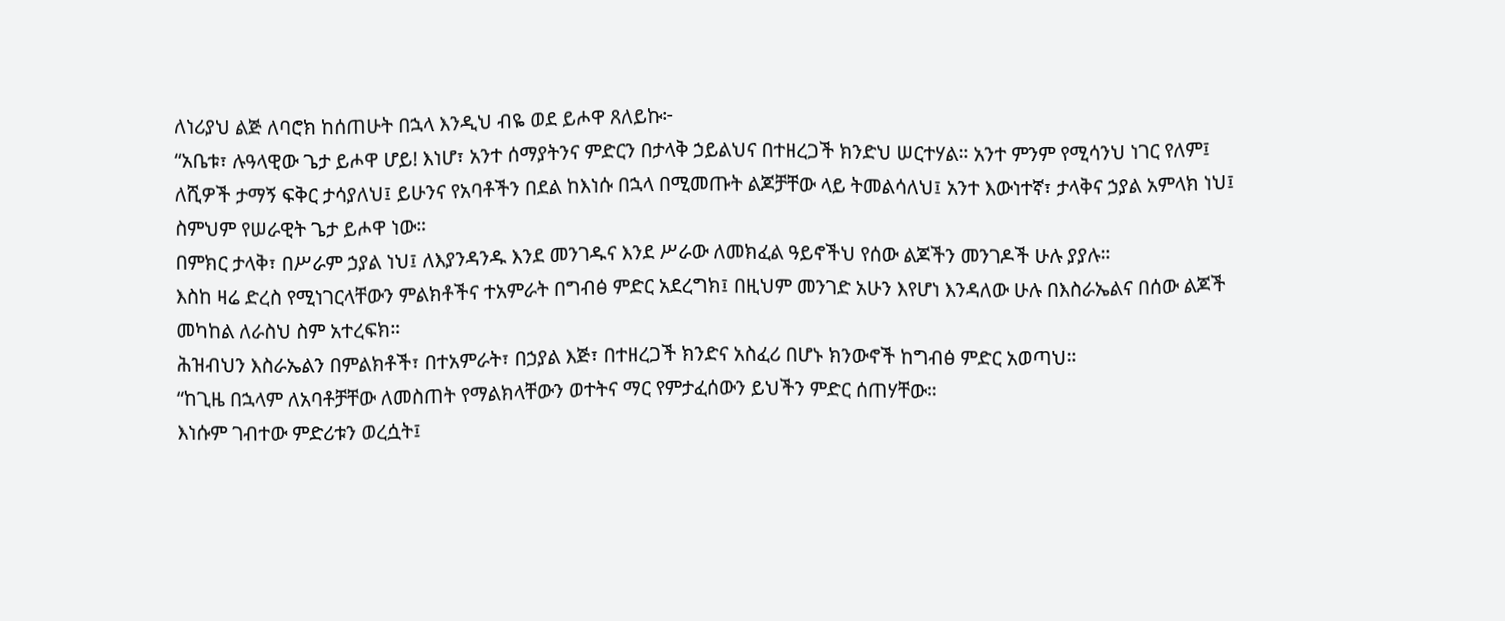ለነሪያህ ልጅ ለባሮክ ከሰጠሁት በኋላ እንዲህ ብዬ ወደ ይሖዋ ጸለይኩ፦
“አቤቱ፣ ሉዓላዊው ጌታ ይሖዋ ሆይ! እነሆ፣ አንተ ሰማያትንና ምድርን በታላቅ ኃይልህና በተዘረጋች ክንድህ ሠርተሃል። አንተ ምንም የሚሳንህ ነገር የለም፤
ለሺዎች ታማኝ ፍቅር ታሳያለህ፤ ይሁንና የአባቶችን በደል ከእነሱ በኋላ በሚመጡት ልጆቻቸው ላይ ትመልሳለህ፤ አንተ እውነተኛ፣ ታላቅና ኃያል አምላክ ነህ፤ ስምህም የሠራዊት ጌታ ይሖዋ ነው።
በምክር ታላቅ፣ በሥራም ኃያል ነህ፤ ለእያንዳንዱ እንደ መንገዱና እንደ ሥራው ለመክፈል ዓይኖችህ የሰው ልጆችን መንገዶች ሁሉ ያያሉ።
እስከ ዛሬ ድረስ የሚነገርላቸውን ምልክቶችና ተአምራት በግብፅ ምድር አደረግክ፤ በዚህም መንገድ አሁን እየሆነ እንዳለው ሁሉ በእስራኤልና በሰው ልጆች መካከል ለራስህ ስም አተረፍክ።
ሕዝብህን እስራኤልን በምልክቶች፣ በተአምራት፣ በኃያል እጅ፣ በተዘረጋች ክንድና አስፈሪ በሆኑ ክንውኖች ከግብፅ ምድር አወጣህ።
“ከጊዜ በኋላም ለአባቶቻቸው ለመስጠት የማልክላቸውን ወተትና ማር የምታፈሰውን ይህችን ምድር ሰጠሃቸው።
እነሱም ገብተው ምድሪቱን ወረሷት፤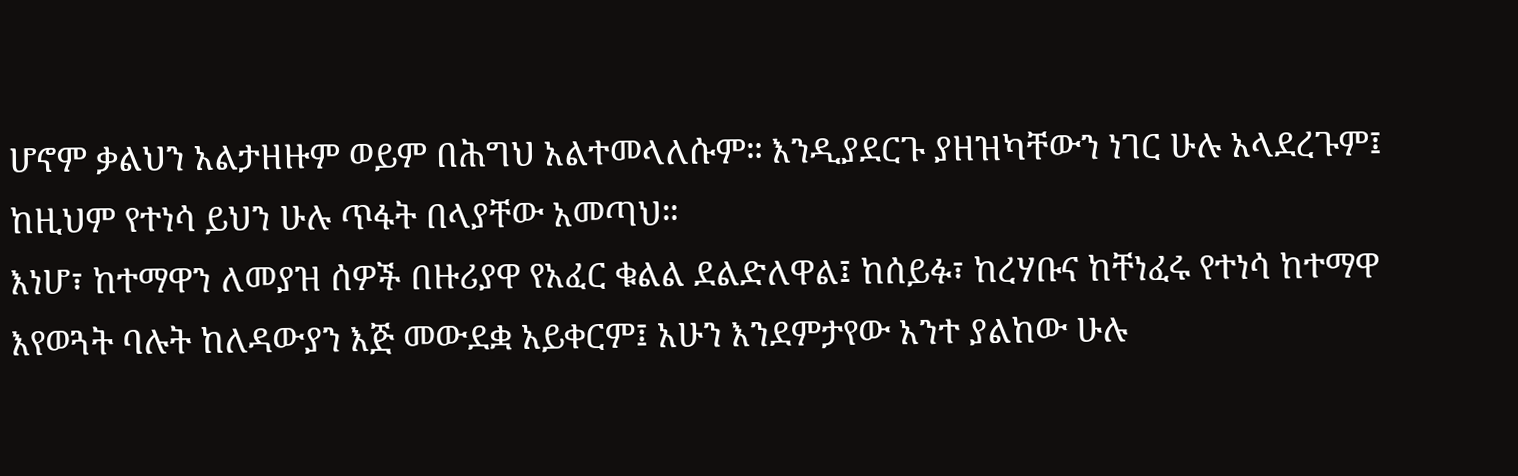ሆኖም ቃልህን አልታዘዙም ወይም በሕግህ አልተመላለሱም። እንዲያደርጉ ያዘዝካቸውን ነገር ሁሉ አላደረጉም፤ ከዚህም የተነሳ ይህን ሁሉ ጥፋት በላያቸው አመጣህ።
እነሆ፣ ከተማዋን ለመያዝ ሰዎች በዙሪያዋ የአፈር ቁልል ደልድለዋል፤ ከሰይፉ፣ ከረሃቡና ከቸነፈሩ የተነሳ ከተማዋ እየወጓት ባሉት ከለዳውያን እጅ መውደቋ አይቀርም፤ አሁን እንደምታየው አንተ ያልከው ሁሉ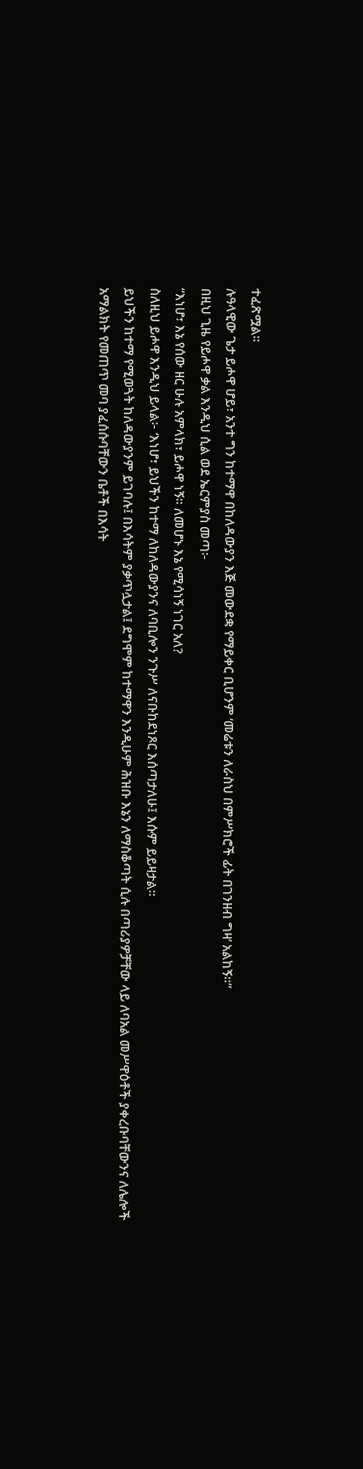ተፈጽሟል።
ሉዓላዊው ጌታ ይሖዋ ሆይ፣ አንተ ግን ከተማዋ በከለዳውያን እጅ መውደቋ የማይቀር ቢሆንም ‘መሬቱን ለራስህ በምሥክሮች ፊት በገንዘብ ግዛ’ አልከኝ።”
በዚህ ጊዜ የይሖዋ ቃል እንዲህ ሲል ወደ ኤርምያስ መጣ፦
“እነሆ፣ እኔ የሰው ዘር ሁሉ አምላክ፣ ይሖዋ ነኝ። ለመሆኑ እኔ የሚሳነኝ ነገር አለ?
ስለዚህ ይሖዋ እንዲህ ይላል፦ ‘እነሆ፣ ይህችን ከተማ ለከለዳውያንና ለባቢሎን ንጉሥ ለናቡከደነጾር እሰጣታለሁ፤ እሱም ይይዛታል።
ይህችን ከተማ የሚወጓት ከለዳውያንም ይገባሉ፤ በእሳትም ያቃጥሏታል፤ ደግሞም ከተማዋን እንዲሁም ሕዝቡ እኔን ለማስቆጣት ሲሉ በጣሪያዎቻቸው ላይ ለባአል መሥዋዕቶች ያቀረቡባቸውንና ለሌሎች አማልክት የመጠጥ መባ ያፈሰሱባቸውን ቤቶች በእሳት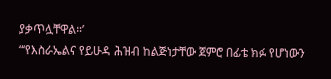ያቃጥሏቸዋል።’
“‘የእስራኤልና የይሁዳ ሕዝብ ከልጅነታቸው ጀምሮ በፊቴ ክፉ የሆነውን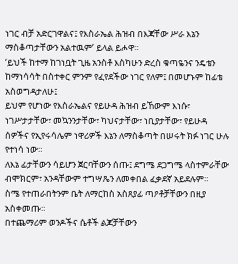ነገር ብቻ አድርገዋልና፤ የእስራኤል ሕዝብ በእጃቸው ሥራ እኔን ማስቆጣታቸውን አልተዉም’ ይላል ይሖዋ።
‘ይህች ከተማ ከገነቧት ጊዜ አንስቶ እስካሁን ድረስ ቁጣዬንና ንዴቴን ከማነሳሳት በስተቀር ምንም የፈየደችው ነገር የለም፤ በመሆኑም ከፊቴ አስወግዳታለሁ፤
ይህም የሆነው የእስራኤልና የይሁዳ ሕዝብ ይኸውም እነሱ፣ ነገሥታታቸው፣ መኳንንታቸው፣ ካህናታቸው፣ ነቢያታቸው፣ የይሁዳ ሰዎችና የኢየሩሳሌም ነዋሪዎች እኔን ለማስቆጣት በሠሩት ክፉ ነገር ሁሉ የተነሳ ነው።
ለእኔ ፊታቸውን ሳይሆን ጀርባቸውን ሰጡ፤ ደግሜ ደጋግሜ ላስተምራቸው ብሞክርም፣ አንዳቸውም ተግሣጼን ለመቀበል ፈቃደኛ አይደሉም።
ስሜ የተጠራበትንም ቤት ለማርከስ አስጸያፊ ጣዖቶቻቸውን በዚያ አስቀመጡ።
በተጨማሪም ወንዶችና ሴቶች ልጆቻቸውን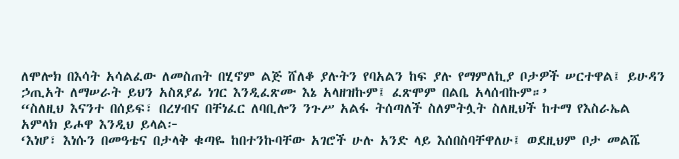ለሞሎክ በእሳት አሳልፈው ለመስጠት በሂኖም ልጅ ሸለቆ ያሉትን የባአልን ከፍ ያሉ የማምለኪያ ቦታዎች ሠርተዋል፤ ይሁዳን ኃጢአት ለማሠራት ይህን አስጸያፊ ነገር እንዲፈጽሙ እኔ አላዘዝኩም፤ ፈጽሞም በልቤ አላሰብኩም።’
“ስለዚህ እናንተ በሰይፍ፣ በረሃብና በቸነፈር ለባቢሎን ንጉሥ አልፋ ትሰጣለች ስለምትሏት ስለዚህች ከተማ የእስራኤል አምላክ ይሖዋ እንዲህ ይላል፦
‘እነሆ፣ እነሱን በመዓቴና በታላቅ ቁጣዬ ከበተንኩባቸው አገሮች ሁሉ አንድ ላይ እሰበስባቸዋለሁ፤ ወደዚህም ቦታ መልሼ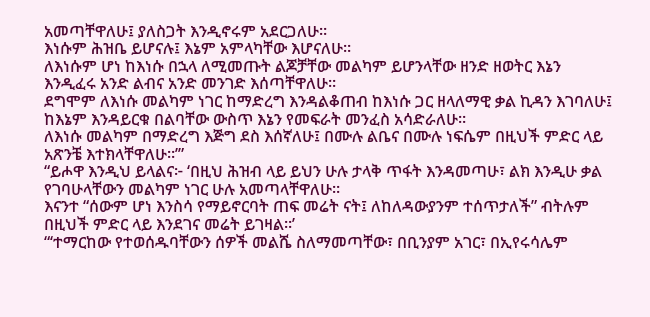አመጣቸዋለሁ፤ ያለስጋት እንዲኖሩም አደርጋለሁ።
እነሱም ሕዝቤ ይሆናሉ፤ እኔም አምላካቸው እሆናለሁ።
ለእነሱም ሆነ ከእነሱ በኋላ ለሚመጡት ልጆቻቸው መልካም ይሆንላቸው ዘንድ ዘወትር እኔን እንዲፈሩ አንድ ልብና አንድ መንገድ እሰጣቸዋለሁ።
ደግሞም ለእነሱ መልካም ነገር ከማድረግ እንዳልቆጠብ ከእነሱ ጋር ዘላለማዊ ቃል ኪዳን እገባለሁ፤ ከእኔም እንዳይርቁ በልባቸው ውስጥ እኔን የመፍራት መንፈስ አሳድራለሁ።
ለእነሱ መልካም በማድረግ እጅግ ደስ እሰኛለሁ፤ በሙሉ ልቤና በሙሉ ነፍሴም በዚህች ምድር ላይ አጽንቼ እተክላቸዋለሁ።’”
“ይሖዋ እንዲህ ይላልና፦ ‘በዚህ ሕዝብ ላይ ይህን ሁሉ ታላቅ ጥፋት እንዳመጣሁ፣ ልክ እንዲሁ ቃል የገባሁላቸውን መልካም ነገር ሁሉ አመጣላቸዋለሁ።
እናንተ “ሰውም ሆነ እንስሳ የማይኖርባት ጠፍ መሬት ናት፤ ለከለዳውያንም ተሰጥታለች” ብትሉም በዚህች ምድር ላይ እንደገና መሬት ይገዛል።’
“‘ተማርከው የተወሰዱባቸውን ሰዎች መልሼ ስለማመጣቸው፣ በቢንያም አገር፣ በኢየሩሳሌም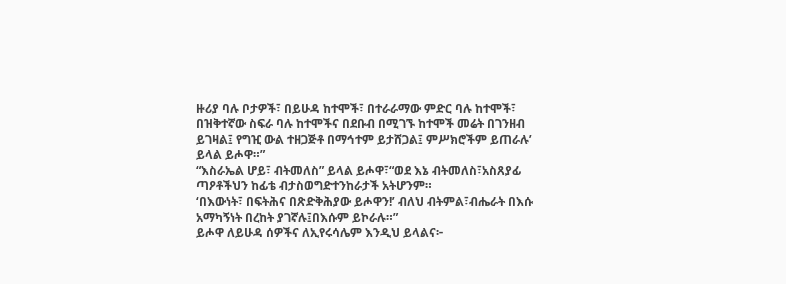ዙሪያ ባሉ ቦታዎች፣ በይሁዳ ከተሞች፣ በተራራማው ምድር ባሉ ከተሞች፣ በዝቅተኛው ስፍራ ባሉ ከተሞችና በደቡብ በሚገኙ ከተሞች መሬት በገንዘብ ይገዛል፤ የግዢ ውል ተዘጋጅቶ በማኅተም ይታሸጋል፤ ምሥክሮችም ይጠራሉ’ ይላል ይሖዋ።”
“እስራኤል ሆይ፣ ብትመለስ” ይላል ይሖዋ፣“ወደ እኔ ብትመለስ፣አስጸያፊ ጣዖቶችህን ከፊቴ ብታስወግድተንከራታች አትሆንም።
‘በእውነት፣ በፍትሕና በጽድቅሕያው ይሖዋን!’ ብለህ ብትምል፣ብሔራት በእሱ አማካኝነት በረከት ያገኛሉ፤በእሱም ይኮራሉ።”
ይሖዋ ለይሁዳ ሰዎችና ለኢየሩሳሌም እንዲህ ይላልና፦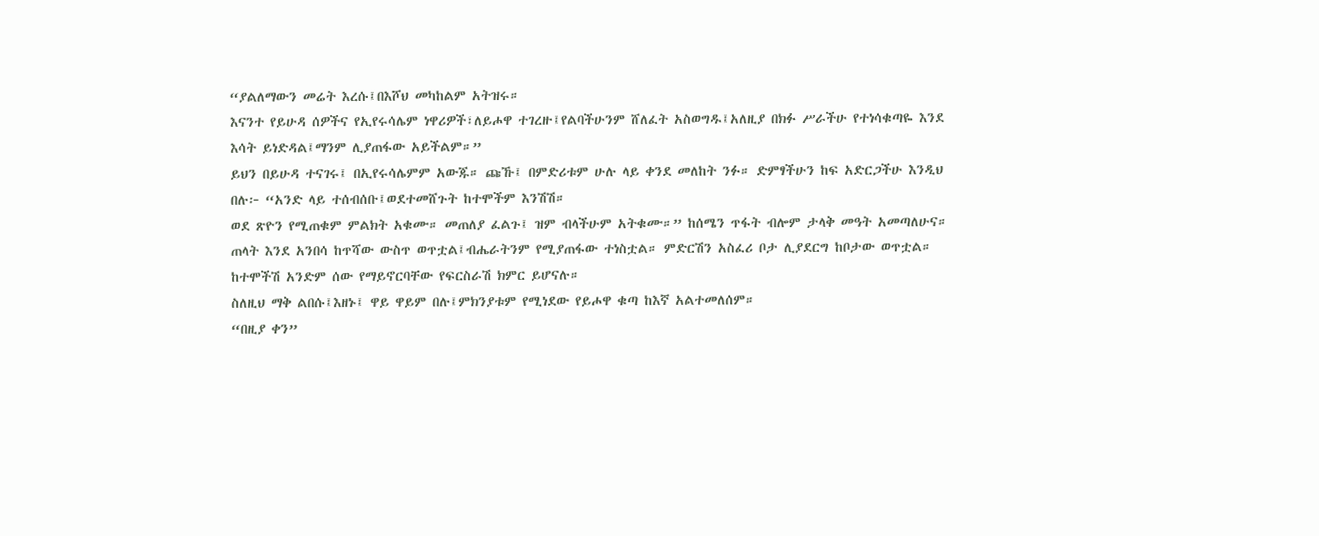“ያልለማውን መሬት እረሱ፤በእሾህ መካከልም አትዝሩ።
እናንተ የይሁዳ ሰዎችና የኢየሩሳሌም ነዋሪዎች፣ለይሖዋ ተገረዙ፤የልባችሁንም ሸለፈት አስወግዱ፤አለዚያ በክፉ ሥራችሁ የተነሳቁጣዬ እንደ እሳት ይነድዳል፤ማንም ሊያጠፋው አይችልም።”
ይህን በይሁዳ ተናገሩ፤ በኢየሩሳሌምም አውጁ። ጩኹ፤ በምድሪቱም ሁሉ ላይ ቀንደ መለከት ንፉ። ድምፃችሁን ከፍ አድርጋችሁ እንዲህ በሉ፦ “አንድ ላይ ተሰብሰቡ፤ወደተመሸጉት ከተሞችም እንሽሽ።
ወደ ጽዮን የሚጠቁም ምልክት አቁሙ። መጠለያ ፈልጉ፤ ዝም ብላችሁም አትቁሙ።” ከሰሜን ጥፋት ብሎም ታላቅ መዓት አመጣለሁና።
ጠላት እንደ አንበሳ ከጥሻው ውስጥ ወጥቷል፤ብሔራትንም የሚያጠፋው ተነስቷል። ምድርሽን አስፈሪ ቦታ ሊያደርግ ከቦታው ወጥቷል። ከተሞችሽ አንድም ሰው የማይኖርባቸው የፍርስራሽ ክምር ይሆናሉ።
ስለዚህ ማቅ ልበሱ፤እዘኑ፤ ዋይ ዋይም በሉ፤ምክንያቱም የሚነደው የይሖዋ ቁጣ ከእኛ አልተመለሰም።
“በዚያ ቀን”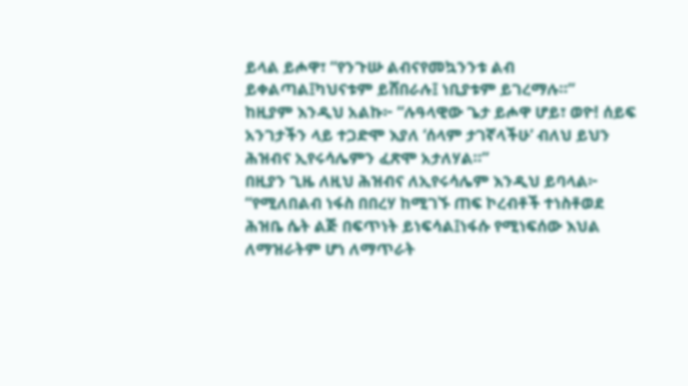ይላል ይሖዋ፣ “የንጉሡ ልብናየመኳንንቱ ልብ ይቀልጣል፤ካህናቱም ይሸበራሉ፤ ነቢያቱም ይገረማሉ።”
ከዚያም እንዲህ አልኩ፦ “ሉዓላዊው ጌታ ይሖዋ ሆይ፣ ወዮ! ሰይፍ አንገታችን ላይ ተጋድሞ እያለ ‘ሰላም ታገኛላችሁ’ ብለህ ይህን ሕዝብና ኢየሩሳሌምን ፈጽሞ አታለሃል።”
በዚያን ጊዜ ለዚህ ሕዝብና ለኢየሩሳሌም እንዲህ ይባላል፦ “የሚለበልብ ነፋስ በበረሃ ከሚገኙ ጠፍ ኮረብቶች ተነስቶወደ ሕዝቤ ሴት ልጅ በፍጥነት ይነፍሳል፤ነፋሱ የሚነፍሰው እህል ለማዝራትም ሆነ ለማጥራት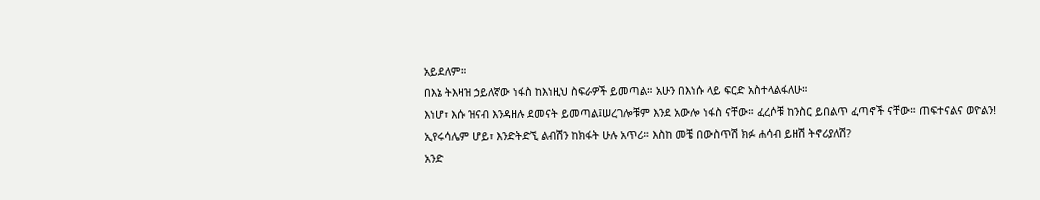አይደለም።
በእኔ ትእዛዝ ኃይለኛው ነፋስ ከእነዚህ ስፍራዎች ይመጣል። አሁን በእነሱ ላይ ፍርድ አስተላልፋለሁ።
እነሆ፣ እሱ ዝናብ እንዳዘሉ ደመናት ይመጣል፤ሠረገሎቹም እንደ አውሎ ነፋስ ናቸው። ፈረሶቹ ከንስር ይበልጥ ፈጣኖች ናቸው። ጠፍተናልና ወዮልን!
ኢየሩሳሌም ሆይ፣ እንድትድኚ ልብሽን ከክፋት ሁሉ አጥሪ። እስከ መቼ በውስጥሽ ክፉ ሐሳብ ይዘሽ ትኖሪያለሽ?
አንድ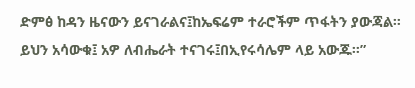ድምፅ ከዳን ዜናውን ይናገራልና፤ከኤፍሬም ተራሮችም ጥፋትን ያውጃል።
ይህን አሳውቁ፤ አዎ ለብሔራት ተናገሩ፤በኢየሩሳሌም ላይ አውጁ።”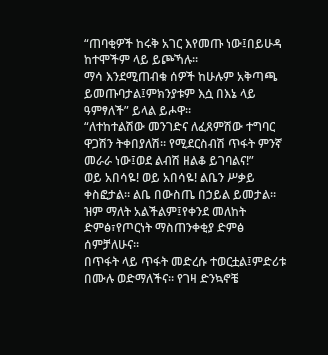“ጠባቂዎች ከሩቅ አገር እየመጡ ነው፤በይሁዳ ከተሞችም ላይ ይጮኻሉ።
ማሳ እንደሚጠብቁ ሰዎች ከሁሉም አቅጣጫ ይመጡባታል፤ምክንያቱም እሷ በእኔ ላይ ዓምፃለች” ይላል ይሖዋ።
“ለተከተልሽው መንገድና ለፈጸምሽው ተግባር ዋጋሽን ትቀበያለሽ። የሚደርስብሽ ጥፋት ምንኛ መራራ ነው፤ወደ ልብሽ ዘልቆ ይገባልና!”
ወይ አበሳዬ! ወይ አበሳዬ! ልቤን ሥቃይ ቀስፎታል። ልቤ በውስጤ በኃይል ይመታል። ዝም ማለት አልችልም፤የቀንደ መለከት ድምፅ፣የጦርነት ማስጠንቀቂያ ድምፅ ሰምቻለሁና።
በጥፋት ላይ ጥፋት መድረሱ ተወርቷል፤ምድሪቱ በሙሉ ወድማለችና። የገዛ ድንኳኖቼ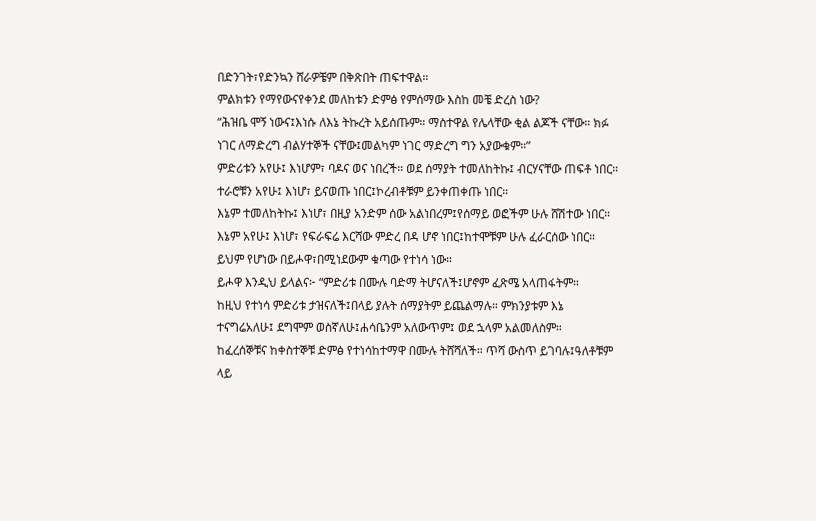በድንገት፣የድንኳን ሸራዎቼም በቅጽበት ጠፍተዋል።
ምልክቱን የማየውናየቀንደ መለከቱን ድምፅ የምሰማው እስከ መቼ ድረስ ነው?
“ሕዝቤ ሞኝ ነውና፤እነሱ ለእኔ ትኩረት አይሰጡም። ማስተዋል የሌላቸው ቂል ልጆች ናቸው። ክፉ ነገር ለማድረግ ብልሃተኞች ናቸው፤መልካም ነገር ማድረግ ግን አያውቁም።”
ምድሪቱን አየሁ፤ እነሆም፣ ባዶና ወና ነበረች። ወደ ሰማያት ተመለከትኩ፤ ብርሃናቸው ጠፍቶ ነበር።
ተራሮቹን አየሁ፤ እነሆ፣ ይናወጡ ነበር፤ኮረብቶቹም ይንቀጠቀጡ ነበር።
እኔም ተመለከትኩ፤ እነሆ፣ በዚያ አንድም ሰው አልነበረም፤የሰማይ ወፎችም ሁሉ ሸሽተው ነበር።
እኔም አየሁ፤ እነሆ፣ የፍራፍሬ እርሻው ምድረ በዳ ሆኖ ነበር፤ከተሞቹም ሁሉ ፈራርሰው ነበር። ይህም የሆነው በይሖዋ፣በሚነደውም ቁጣው የተነሳ ነው።
ይሖዋ እንዲህ ይላልና፦ “ምድሪቱ በሙሉ ባድማ ትሆናለች፤ሆኖም ፈጽሜ አላጠፋትም።
ከዚህ የተነሳ ምድሪቱ ታዝናለች፤በላይ ያሉት ሰማያትም ይጨልማሉ። ምክንያቱም እኔ ተናግሬአለሁ፤ ደግሞም ወስኛለሁ፤ሐሳቤንም አለውጥም፤ ወደ ኋላም አልመለስም።
ከፈረሰኞቹና ከቀስተኞቹ ድምፅ የተነሳከተማዋ በሙሉ ትሸሻለች። ጥሻ ውስጥ ይገባሉ፤ዓለቶቹም ላይ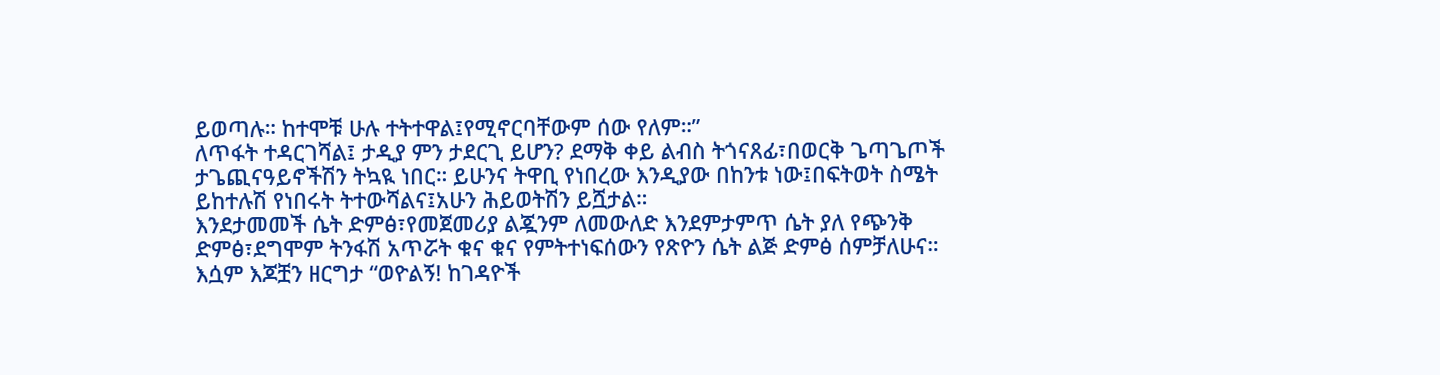ይወጣሉ። ከተሞቹ ሁሉ ተትተዋል፤የሚኖርባቸውም ሰው የለም።”
ለጥፋት ተዳርገሻል፤ ታዲያ ምን ታደርጊ ይሆን? ደማቅ ቀይ ልብስ ትጎናጸፊ፣በወርቅ ጌጣጌጦች ታጌጪናዓይኖችሽን ትኳዪ ነበር። ይሁንና ትዋቢ የነበረው እንዲያው በከንቱ ነው፤በፍትወት ስሜት ይከተሉሽ የነበሩት ትተውሻልና፤አሁን ሕይወትሽን ይሿታል።
እንደታመመች ሴት ድምፅ፣የመጀመሪያ ልጇንም ለመውለድ እንደምታምጥ ሴት ያለ የጭንቅ ድምፅ፣ደግሞም ትንፋሽ አጥሯት ቁና ቁና የምትተነፍሰውን የጽዮን ሴት ልጅ ድምፅ ሰምቻለሁና። እሷም እጆቿን ዘርግታ “ወዮልኝ! ከገዳዮች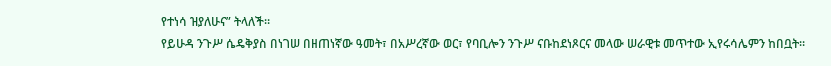የተነሳ ዝያለሁና” ትላለች።
የይሁዳ ንጉሥ ሴዴቅያስ በነገሠ በዘጠነኛው ዓመት፣ በአሥረኛው ወር፣ የባቢሎን ንጉሥ ናቡከደነጾርና መላው ሠራዊቱ መጥተው ኢየሩሳሌምን ከበቧት።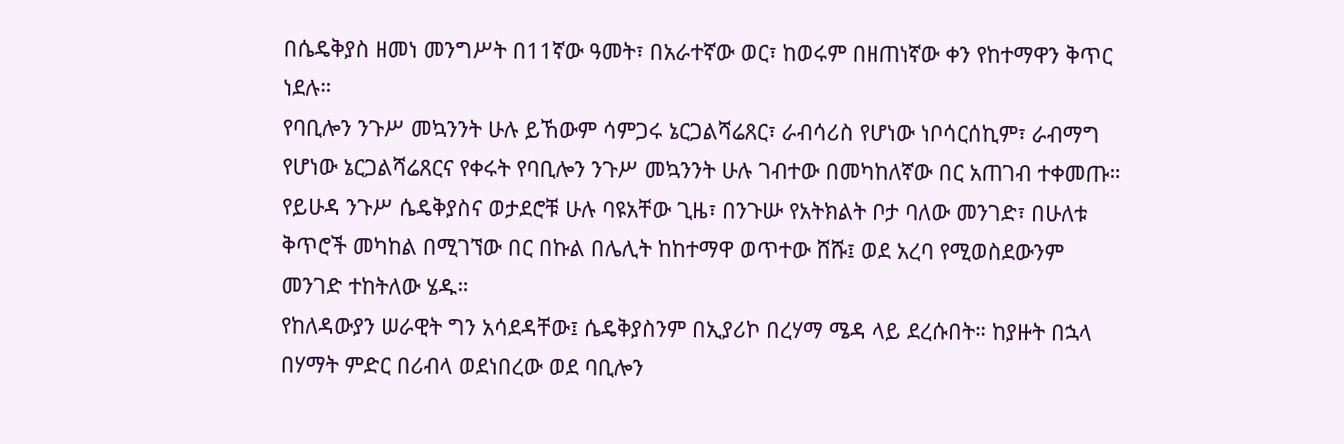በሴዴቅያስ ዘመነ መንግሥት በ11ኛው ዓመት፣ በአራተኛው ወር፣ ከወሩም በዘጠነኛው ቀን የከተማዋን ቅጥር ነደሉ።
የባቢሎን ንጉሥ መኳንንት ሁሉ ይኸውም ሳምጋሩ ኔርጋልሻሬጸር፣ ራብሳሪስ የሆነው ነቦሳርሰኪም፣ ራብማግ የሆነው ኔርጋልሻሬጸርና የቀሩት የባቢሎን ንጉሥ መኳንንት ሁሉ ገብተው በመካከለኛው በር አጠገብ ተቀመጡ።
የይሁዳ ንጉሥ ሴዴቅያስና ወታደሮቹ ሁሉ ባዩአቸው ጊዜ፣ በንጉሡ የአትክልት ቦታ ባለው መንገድ፣ በሁለቱ ቅጥሮች መካከል በሚገኘው በር በኩል በሌሊት ከከተማዋ ወጥተው ሸሹ፤ ወደ አረባ የሚወስደውንም መንገድ ተከትለው ሄዱ።
የከለዳውያን ሠራዊት ግን አሳደዳቸው፤ ሴዴቅያስንም በኢያሪኮ በረሃማ ሜዳ ላይ ደረሱበት። ከያዙት በኋላ በሃማት ምድር በሪብላ ወደነበረው ወደ ባቢሎን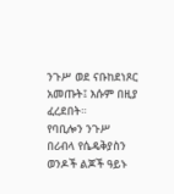ንጉሥ ወደ ናቡከደነጾር አመጡት፤ እሱም በዚያ ፈረደበት።
የባቢሎን ንጉሥ በሪብላ የሴዴቅያስን ወንዶች ልጆች ዓይኑ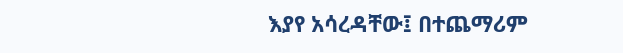እያየ አሳረዳቸው፤ በተጨማሪም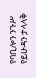የባቢሎን ንጉሥ የይሁዳን ታላላቅ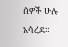ሰዎች ሁሉ አሳረደ።